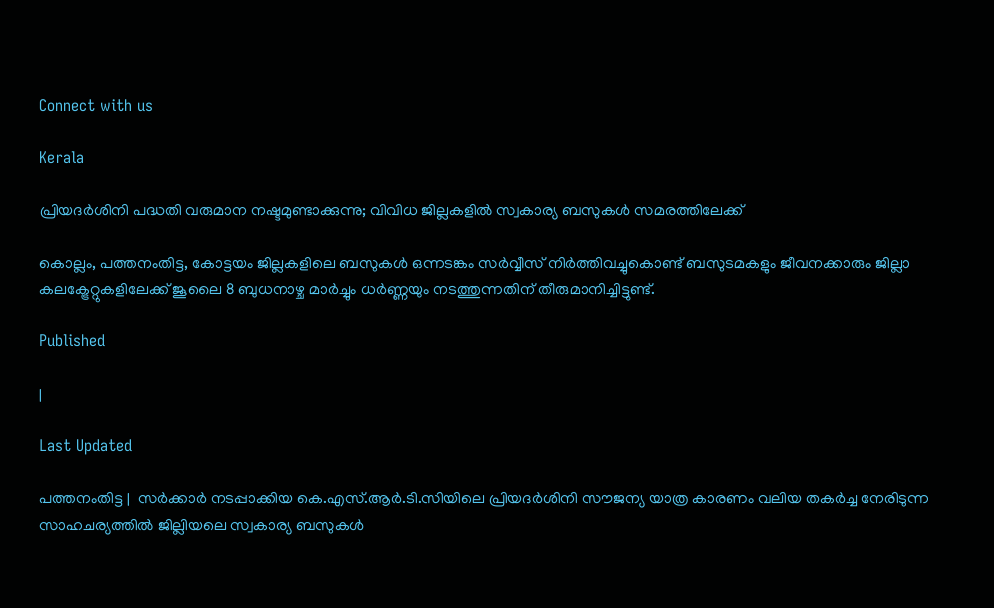Connect with us

Kerala

പ്രിയദര്‍ശിനി പദ്ധതി വരുമാന നഷ്ടമുണ്ടാക്കുന്നു; വിവിധ ജില്ലകളില്‍ സ്വകാര്യ ബസുകള്‍ സമരത്തിലേക്ക്

കൊല്ലം, പത്തനംതിട്ട, കോട്ടയം ജില്ലകളിലെ ബസുകള്‍ ഒന്നടങ്കം സര്‍വ്വീസ് നിര്‍ത്തിവച്ചുകൊണ്ട് ബസുടമകളും ജീവനക്കാരും ജില്ലാ കലക്ട്രേറ്റുകളിലേക്ക് ജൂലൈ 8 ബുധനാഴ്ച മാര്‍ച്ചും ധര്‍ണ്ണയും നടത്തുന്നതിന് തീരുമാനിച്ചിട്ടുണ്ട്.

Published

|

Last Updated

പത്തനംതിട്ട |  സര്‍ക്കാര്‍ നടപ്പാക്കിയ കെ.എസ്.ആര്‍.ടി.സിയിലെ പ്രിയദര്‍ശിനി സൗജന്യ യാത്ര കാരണം വലിയ തകര്‍ച്ച നേരിടുന്ന സാഹചര്യത്തില്‍ ജില്ലിയലെ സ്വകാര്യ ബസുകള്‍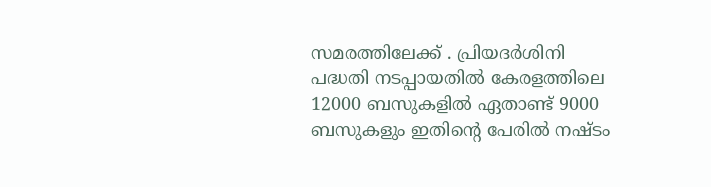സമരത്തിലേക്ക് . പ്രിയദര്‍ശിനി പദ്ധതി നടപ്പായതില്‍ കേരളത്തിലെ 12000 ബസുകളില്‍ ഏതാണ്ട് 9000 ബസുകളും ഇതിന്റെ പേരില്‍ നഷ്ടം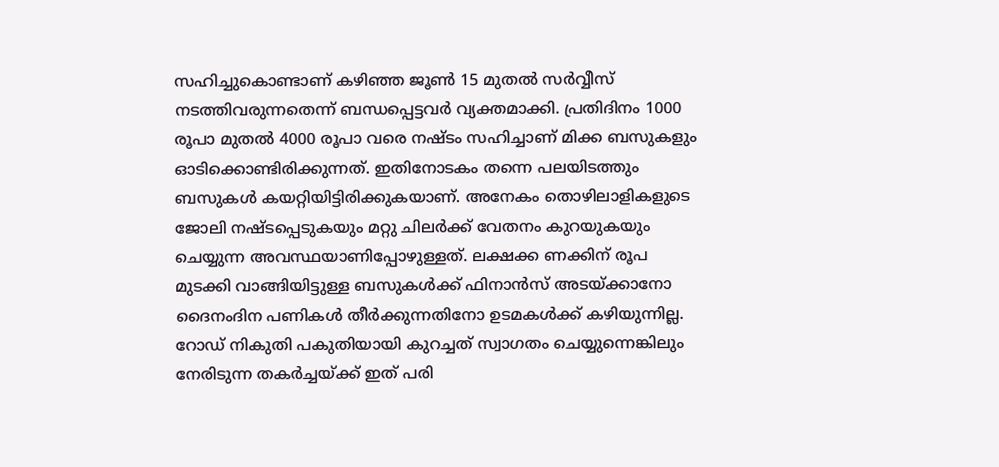സഹിച്ചുകൊണ്ടാണ് കഴിഞ്ഞ ജൂണ്‍ 15 മുതല്‍ സര്‍വ്വീസ് നടത്തിവരുന്നതെന്ന് ബന്ധപ്പെട്ടവര്‍ വ്യക്തമാക്കി. പ്രതിദിനം 1000 രൂപാ മുതല്‍ 4000 രൂപാ വരെ നഷ്ടം സഹിച്ചാണ് മിക്ക ബസുകളും ഓടിക്കൊണ്ടിരിക്കുന്നത്. ഇതിനോടകം തന്നെ പലയിടത്തും ബസുകള്‍ കയറ്റിയിട്ടിരിക്കുകയാണ്. അനേകം തൊഴിലാളികളുടെ ജോലി നഷ്ടപ്പെടുകയും മറ്റു ചിലര്‍ക്ക് വേതനം കുറയുകയും ചെയ്യുന്ന അവസ്ഥയാണിപ്പോഴുള്ളത്. ലക്ഷക്ക ണക്കിന് രൂപ മുടക്കി വാങ്ങിയിട്ടുള്ള ബസുകള്‍ക്ക് ഫിനാന്‍സ് അടയ്ക്കാനോ ദൈനംദിന പണികള്‍ തീര്‍ക്കുന്നതിനോ ഉടമകള്‍ക്ക് കഴിയുന്നില്ല. റോഡ് നികുതി പകുതിയായി കുറച്ചത് സ്വാഗതം ചെയ്യുന്നെങ്കിലും നേരിടുന്ന തകര്‍ച്ചയ്ക്ക് ഇത് പരി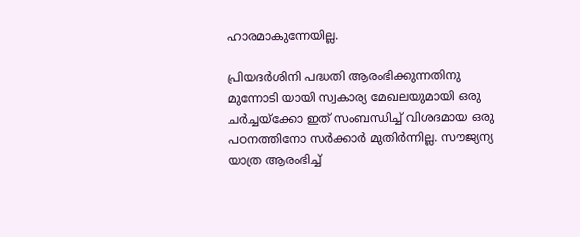ഹാരമാകുന്നേയില്ല.

പ്രിയദര്‍ശിനി പദ്ധതി ആരംഭിക്കുന്നതിനു മുന്നോടി യായി സ്വകാര്യ മേഖലയുമായി ഒരു ചര്‍ച്ചയ്ക്കോ ഇത് സംബന്ധിച്ച് വിശദമായ ഒരു പഠനത്തിനോ സര്‍ക്കാര്‍ മുതിര്‍ന്നില്ല. സൗജ്യന്യ യാത്ര ആരംഭിച്ച്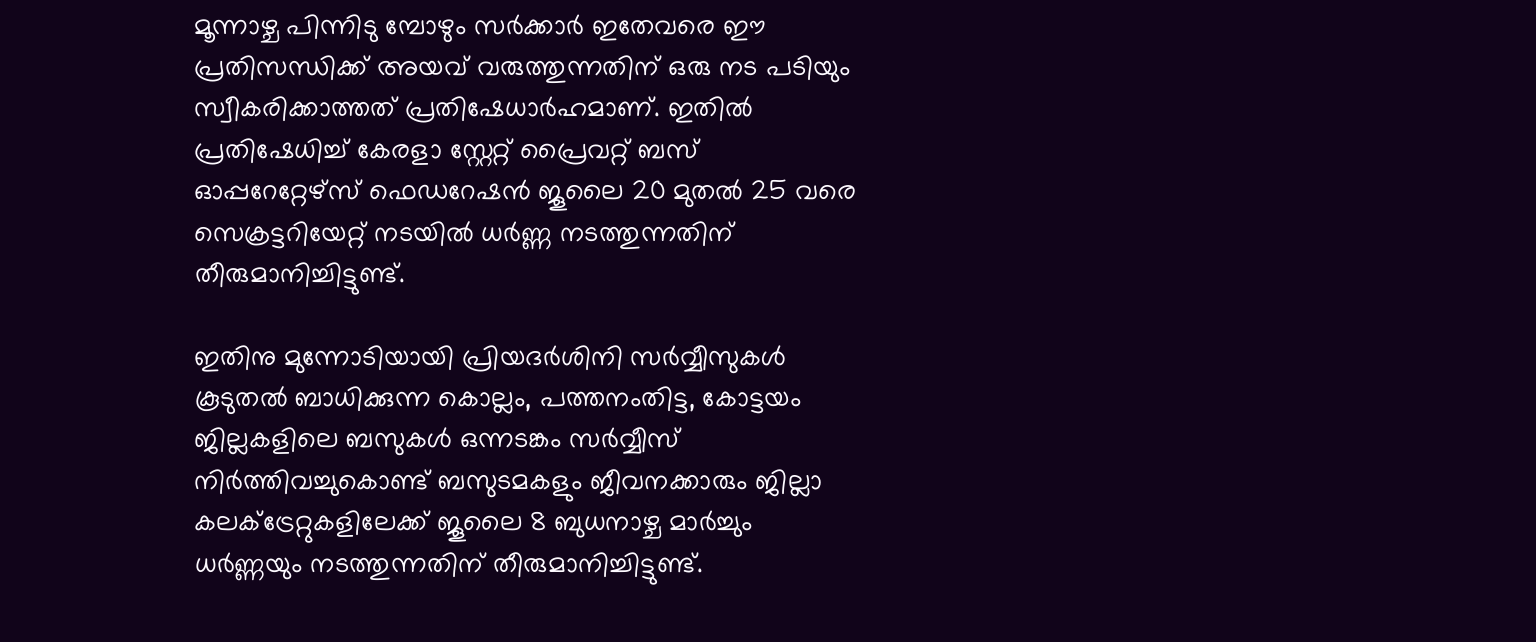മൂന്നാഴ്ച പിന്നിടു മ്പോഴും സര്‍ക്കാര്‍ ഇതേവരെ ഈ പ്രതിസന്ധിക്ക് അയവ് വരുത്തുന്നതിന് ഒരു നട പടിയും സ്വീകരിക്കാത്തത് പ്രതിഷേധാര്‍ഹമാണ്. ഇതില്‍ പ്രതിഷേധിച്ച് കേരളാ സ്റ്റേറ്റ് പ്രൈവറ്റ് ബസ് ഓപ്പറേറ്റേഴ്സ് ഫെഡറേഷന്‍ ജൂലൈ 20 മുതല്‍ 25 വരെ സെക്രട്ടറിയേറ്റ് നടയില്‍ ധര്‍ണ്ണ നടത്തുന്നതിന് തീരുമാനിച്ചിട്ടുണ്ട്.

ഇതിനു മുന്നോടിയായി പ്രിയദര്‍ശിനി സര്‍വ്വീസുകള്‍ കൂടുതല്‍ ബാധിക്കുന്ന കൊല്ലം, പത്തനംതിട്ട, കോട്ടയം ജില്ലകളിലെ ബസുകള്‍ ഒന്നടങ്കം സര്‍വ്വീസ് നിര്‍ത്തിവച്ചുകൊണ്ട് ബസുടമകളും ജീവനക്കാരും ജില്ലാ കലക്ട്രേറ്റുകളിലേക്ക് ജൂലൈ 8 ബുധനാഴ്ച മാര്‍ച്ചും ധര്‍ണ്ണയും നടത്തുന്നതിന് തീരുമാനിച്ചിട്ടുണ്ട്.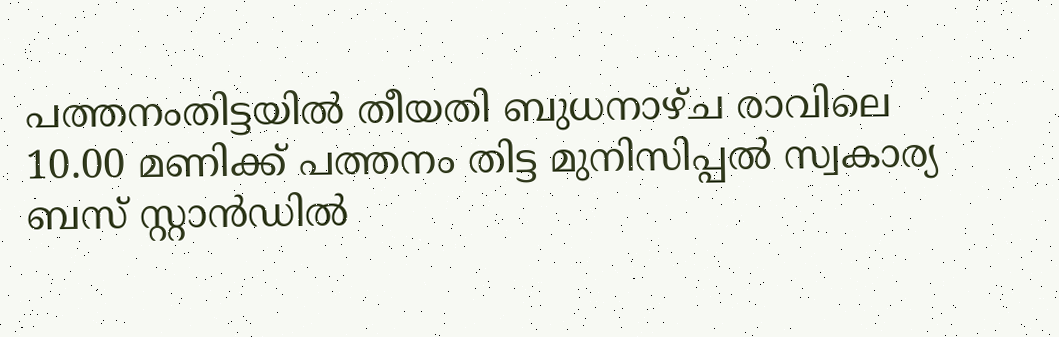പത്തനംതിട്ടയില്‍ തീയതി ബുധനാഴ്ച രാവിലെ 10.00 മണിക്ക് പത്തനം തിട്ട മുനിസിപ്പല്‍ സ്വകാര്യ ബസ് സ്റ്റാന്‍ഡില്‍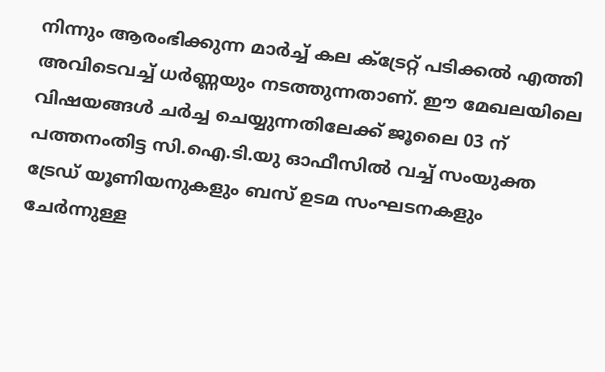നിന്നും ആരംഭിക്കുന്ന മാര്‍ച്ച് കല ക്ട്രേറ്റ് പടിക്കല്‍ എത്തി അവിടെവച്ച് ധര്‍ണ്ണയും നടത്തുന്നതാണ്. ഈ മേഖലയിലെ വിഷയങ്ങള്‍ ചര്‍ച്ച ചെയ്യുന്നതിലേക്ക് ജൂലൈ 03 ന് പത്തനംതിട്ട സി.ഐ.ടി.യു ഓഫീസില്‍ വച്ച് സംയുക്ത ട്രേഡ് യൂണിയനുകളും ബസ് ഉടമ സംഘടനകളും ചേര്‍ന്നുള്ള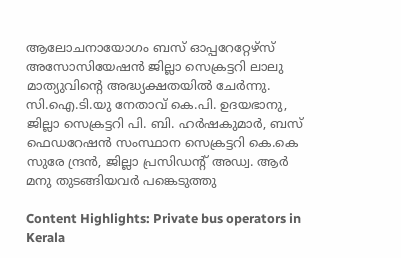ആലോചനായോഗം ബസ് ഓപ്പറേറ്റേഴ്സ് അസോസിയേഷന്‍ ജില്ലാ സെക്രട്ടറി ലാലു മാത്യുവിന്റെ അദ്ധ്യക്ഷതയില്‍ ചേര്‍ന്നു. സി.ഐ.ടി.യു നേതാവ് കെ.പി. ഉദയഭാനു, ജില്ലാ സെക്രട്ടറി പി. ബി. ഹര്‍ഷകുമാര്‍, ബസ് ഫെഡറേഷന്‍ സംസ്ഥാന സെക്രട്ടറി കെ.കെ സുരേ ന്ദ്രന്‍, ജില്ലാ പ്രസിഡന്റ് അഡ്വ. ആര്‍ മനു തുടങ്ങിയവര്‍ പങ്കെടുത്തു

Content Highlights: Private bus operators in Kerala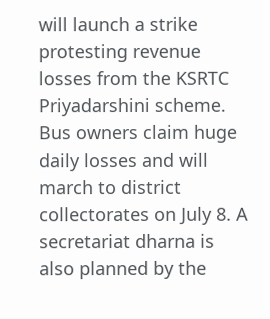will launch a strike protesting revenue losses from the KSRTC Priyadarshini scheme. Bus owners claim huge daily losses and will march to district collectorates on July 8. A secretariat dharna is also planned by the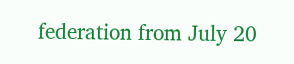federation from July 20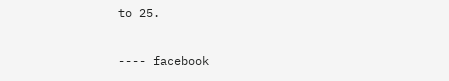to 25.

---- facebook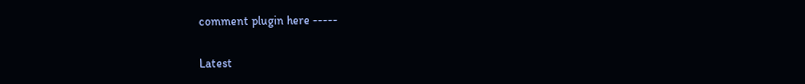comment plugin here -----

Latest